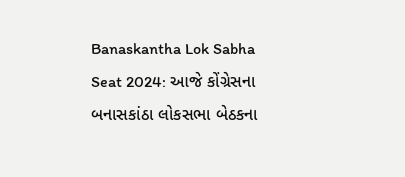Banaskantha Lok Sabha Seat 2024: આજે કોંગ્રેસના બનાસકાંઠા લોકસભા બેઠકના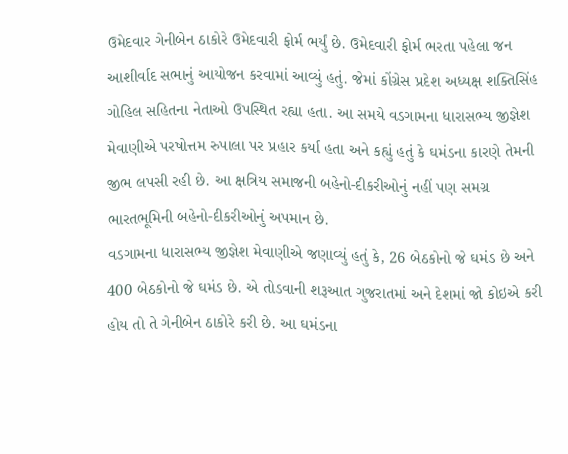ઉમેદવાર ગેનીબેન ઠાકોરે ઉમેદવારી ફોર્મ ભર્યું છે. ઉમેદવારી ફોર્મ ભરતા પહેલા જન આશીર્વાદ સભાનું આયોજન કરવામાં આવ્યું હતું. જેમાં કોંગ્રેસ પ્રદેશ અધ્યક્ષ શક્તિસિંહ ગોહિલ સહિતના નેતાઓ ઉપસ્થિત રહ્યા હતા. આ સમયે વડગામના ધારાસભ્ય જીજ્ઞેશ મેવાણીએ પરષોત્તમ રુપાલા પર પ્રહાર કર્યા હતા અને કહ્યું હતું કે ઘમંડના કારણે તેમની જીભ લપસી રહી છે. આ ક્ષત્રિય સમાજની બહેનો-દીકરીઓનું નહીં પણ સમગ્ર ભારતભૂમિની બહેનો-દીકરીઓનું અપમાન છે.
વડગામના ધારાસભ્ય જીજ્ઞેશ મેવાણીએ જણાવ્યું હતું કે, 26 બેઠકોનો જે ઘમંડ છે અને 400 બેઠકોનો જે ઘમંડ છે. એ તોડવાની શરૂઆત ગુજરાતમાં અને દેશમાં જો કોઇએ કરી હોય તો તે ગેનીબેન ઠાકોરે કરી છે. આ ઘમંડના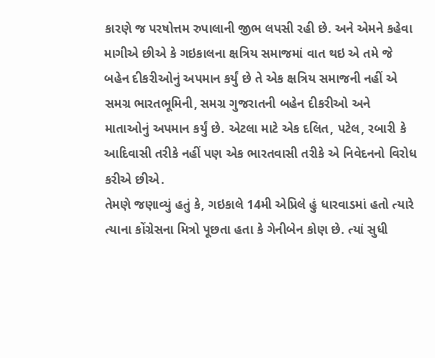કારણે જ પરષોત્તમ રુપાલાની જીભ લપસી રહી છે. અને એમને કહેવા માગીએ છીએ કે ગઇકાલના ક્ષત્રિય સમાજમાં વાત થઇ એ તમે જે બહેન દીકરીઓનું અપમાન કર્યું છે તે એક ક્ષત્રિય સમાજની નહીં એ સમગ્ર ભારતભૂમિની, સમગ્ર ગુજરાતની બહેન દીકરીઓ અને માતાઓનું અપમાન કર્યું છે. એટલા માટે એક દલિત, પટેલ, રબારી કે આદિવાસી તરીકે નહીં પણ એક ભારતવાસી તરીકે એ નિવેદનનો વિરોધ કરીએ છીએ.
તેમણે જણાવ્યું હતું કે, ગઇકાલે 14મી એપ્રિલે હું ધારવાડમાં હતો ત્યારે ત્યાના કોંગ્રેસના મિત્રો પૂછતા હતા કે ગેનીબેન કોણ છે. ત્યાં સુધી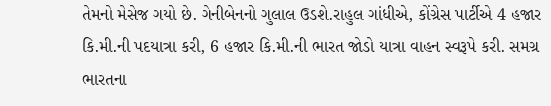તેમનો મેસેજ ગયો છે. ગેનીબેનનો ગુલાલ ઉડશે.રાહુલ ગાંધીએ, કોંગ્રેસ પાર્ટીએ 4 હજાર કિ.મી.ની પદયાત્રા કરી, 6 હજાર કિ.મી.ની ભારત જોડો યાત્રા વાહન સ્વરૂપે કરી. સમગ્ર ભારતના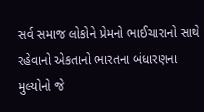સર્વ સમાજ લોકોને પ્રેમનો ભાઈચારાનો સાથે રહેવાનો એકતાનો ભારતના બંધારણના મુલ્યોનો જે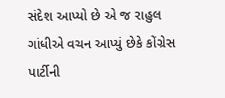સંદેશ આપ્યો છે એ જ રાહુલ ગાંધીએ વચન આપ્યું છેકે કોંગ્રેસ પાર્ટીની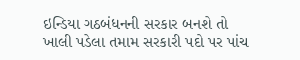ઇન્ડિયા ગઠબંધનની સરકાર બનશે તો ખાલી પડેલા તમામ સરકારી પદો પર પાંચ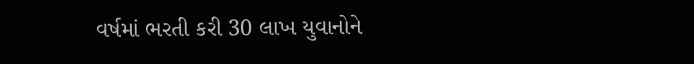વર્ષમાં ભરતી કરી 30 લાખ યુવાનોને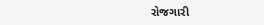રોજગારી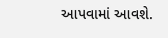આપવામાં આવશે.